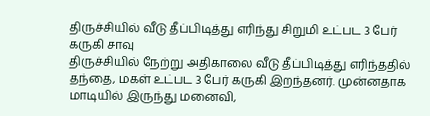திருச்சியில் வீடு தீப்பிடித்து எரிந்து சிறுமி உட்பட 3 பேர் கருகி சாவு
திருச்சியில் நேற்று அதிகாலை வீடு தீப்பிடித்து எரிந்ததில் தந்தை, மகள் உட்பட 3 பேர் கருகி இறந்தனர். முன்னதாக மாடியில் இருந்து மனைவி,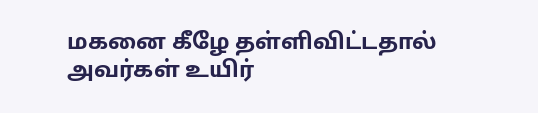மகனை கீழே தள்ளிவிட்டதால் அவர்கள் உயிர்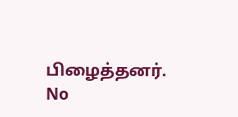பிழைத்தனர்.
No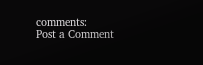comments:
Post a Comment